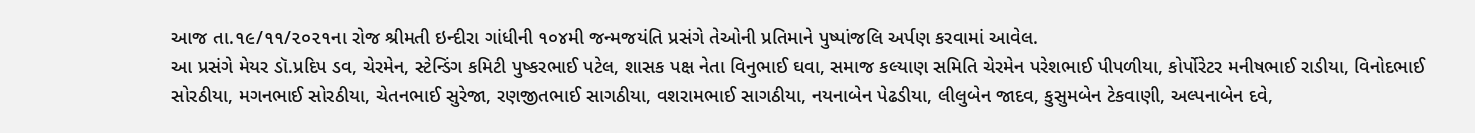આજ તા.૧૯/૧૧/૨૦૨૧ના રોજ શ્રીમતી ઇન્દીરા ગાંધીની ૧૦૪મી જન્મજયંતિ પ્રસંગે તેઓની પ્રતિમાને પુષ્પાંજલિ અર્પણ કરવામાં આવેલ.
આ પ્રસંગે મેયર ડૉ.પ્રદિપ ડવ, ચેરમેન, સ્ટેન્ડિંગ કમિટી પુષ્કરભાઈ પટેલ, શાસક પક્ષ નેતા વિનુભાઈ ઘવા, સમાજ કલ્યાણ સમિતિ ચેરમેન પરેશભાઈ પીપળીયા, કોર્પોરેટર મનીષભાઈ રાડીયા, વિનોદભાઈ સોરઠીયા, મગનભાઈ સોરઠીયા, ચેતનભાઈ સુરેજા, રણજીતભાઈ સાગઠીયા, વશરામભાઈ સાગઠીયા, નયનાબેન પેઢડીયા, લીલુબેન જાદવ, કુસુમબેન ટેકવાણી, અલ્પનાબેન દવે,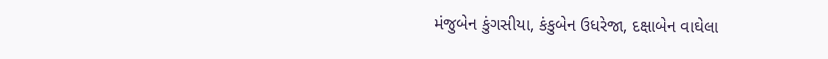મંજુબેન કુંગસીયા, કંકુબેન ઉધરેજા, દક્ષાબેન વાઘેલા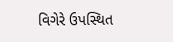વિગેરે ઉપસ્થિત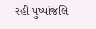રહી પુષ્પાંજલિ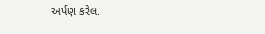અર્પણ કરેલ.